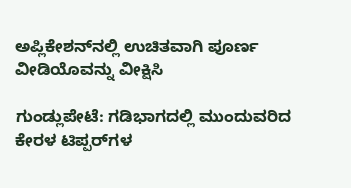ಅಪ್ಲಿಕೇಶನ್‌ನಲ್ಲಿ ಉಚಿತವಾಗಿ ಪೂರ್ಣ ವೀಡಿಯೊವನ್ನು ವೀಕ್ಷಿಸಿ

ಗುಂಡ್ಲುಪೇಟೆ: ಗಡಿಭಾಗದಲ್ಲಿ ಮುಂದುವರಿದ ಕೇರಳ ಟಿಪ್ಪರ್‌ಗಳ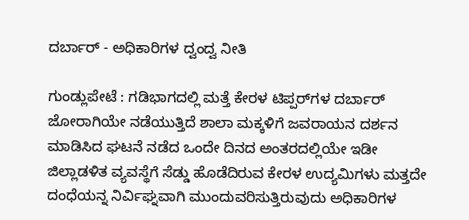ದರ್ಬಾರ್ - ಅಧಿಕಾರಿಗಳ ದ್ವಂದ್ವ ನೀತಿ

ಗುಂಡ್ಲುಪೇಟೆ : ಗಡಿಭಾಗದಲ್ಲಿ ಮತ್ತೆ ಕೇರಳ ಟಿಪ್ಪರ್‌ಗಳ ದರ್ಬಾರ್ ಜೋರಾಗಿಯೇ ನಡೆಯುತ್ತಿದೆ ಶಾಲಾ ಮಕ್ಕಳಿಗೆ ಜವರಾಯನ ದರ್ಶನ ಮಾಡಿಸಿದ ಘಟನೆ ನಡೆದ ಒಂದೇ ದಿನದ ಅಂತರದಲ್ಲಿಯೇ ಇಡೀ ಜಿಲ್ಲಾಡಳಿತ ವ್ಯವಸ್ಥೆಗೆ ಸೆಡ್ಡು ಹೊಡೆದಿರುವ ಕೇರಳ ಉದ್ಯಮಿಗಳು ಮತ್ತದೇ ದಂಧೆಯನ್ನ ನಿರ್ವಿಘ್ನವಾಗಿ ಮುಂದುವರಿಸುತ್ತಿರುವುದು ಅಧಿಕಾರಿಗಳ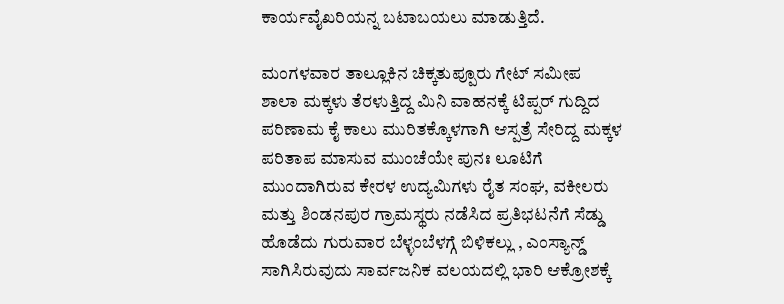ಕಾರ್ಯವೈಖರಿಯನ್ನ ಬಟಾಬಯಲು ಮಾಡುತ್ತಿದೆ.

ಮಂಗಳವಾರ ತಾಲ್ಲೂಕಿನ ಚಿಕ್ಕತುಪ್ಪೂರು ಗೇಟ್ ಸಮೀಪ ಶಾಲಾ ಮಕ್ಕಳು ತೆರಳುತ್ತಿದ್ದ ಮಿನಿ ವಾಹನಕ್ಕೆ ಟಿಪ್ಪರ್ ಗುದ್ದಿದ ಪರಿಣಾಮ ಕೈ ಕಾಲು ಮುರಿತಕ್ಕೊಳಗಾಗಿ ಆಸ್ಪತ್ರೆ ಸೇರಿದ್ದ ಮಕ್ಕಳ ಪರಿತಾಪ ಮಾಸುವ ಮುಂಚೆಯೇ ಪುನಃ ಲೂಟಿಗೆ ಮುಂದಾಗಿರುವ ಕೇರಳ ಉದ್ಯಮಿಗಳು ರೈತ ಸಂಘ, ವಕೀಲರು ಮತ್ತು ಶಿಂಡನಪುರ ಗ್ರಾಮಸ್ಥರು ನಡೆಸಿದ ಪ್ರತಿಭಟನೆಗೆ ಸೆಡ್ಡು ಹೊಡೆದು ಗುರುವಾರ ಬೆಳ್ಳಂಬೆಳಗ್ಗೆ ಬಿಳಿಕಲ್ಲು , ಎಂಸ್ಯಾನ್ಡ್ ಸಾಗಿಸಿರುವುದು ಸಾರ್ವಜನಿಕ ವಲಯದಲ್ಲಿ ಭಾರಿ ಆಕ್ರೋಶಕ್ಕೆ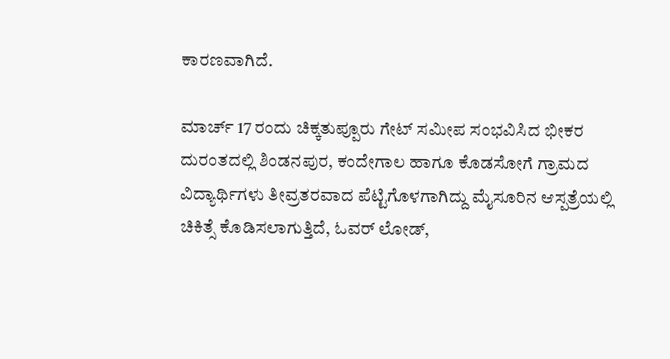ಕಾರಣವಾಗಿದೆ.

ಮಾರ್ಚ್ 17 ರಂದು ಚಿಕ್ಕತುಪ್ಪೂರು ಗೇಟ್ ಸಮೀಪ ಸಂಭವಿಸಿದ ಭೀಕರ ದುರಂತದಲ್ಲಿ ಶಿಂಡನಪುರ, ಕಂದೇಗಾಲ ಹಾಗೂ ಕೊಡಸೋಗೆ ಗ್ರಾಮದ ವಿದ್ಯಾರ್ಥಿಗಳು ತೀವ್ರತರವಾದ ಪೆಟ್ಟಿಗೊಳಗಾಗಿದ್ದು ಮೈಸೂರಿನ ಆಸ್ಪತ್ರೆಯಲ್ಲಿ ಚಿಕಿತ್ಸೆ ಕೊಡಿಸಲಾಗುತ್ತಿದೆ, ಓವರ್ ಲೋಡ್,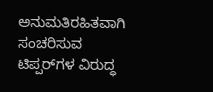ಅನುಮತಿರಹಿತವಾಗಿ ಸಂಚರಿಸುವ ಟಿಪ್ಪರ್‌ಗಳ ವಿರುದ್ಧ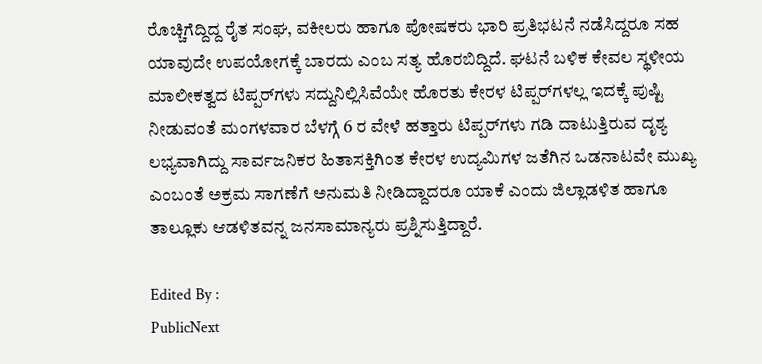ರೊಚ್ಚಿಗೆದ್ದಿದ್ದ ರೈತ ಸಂಘ, ವಕೀಲರು ಹಾಗೂ ಪೋಷಕರು ಭಾರಿ ಪ್ರತಿಭಟನೆ ನಡೆಸಿದ್ದರೂ ಸಹ ಯಾವುದೇ ಉಪಯೋಗಕ್ಕೆ ಬಾರದು ಎಂಬ ಸತ್ಯ ಹೊರಬಿದ್ದಿದೆ. ಘಟನೆ ಬಳಿಕ ಕೇವಲ ಸ್ಥಳೀಯ ಮಾಲೀಕತ್ವದ ಟಿಪ್ಪರ್‌ಗಳು ಸದ್ದುನಿಲ್ಲಿಸಿವೆಯೇ ಹೊರತು ಕೇರಳ ಟಿಪ್ಪರ್‌ಗಳಲ್ಲ ಇದಕ್ಕೆ ಪುಷ್ಟಿ ನೀಡುವಂತೆ ಮಂಗಳವಾರ ಬೆಳಗ್ಗೆ 6 ರ ವೇಳೆ ಹತ್ತಾರು ಟಿಪ್ಪರ್‌ಗಳು ಗಡಿ ದಾಟುತ್ತಿರುವ ದೃಶ್ಯ ಲಭ್ಯವಾಗಿದ್ದು ಸಾರ್ವಜನಿಕರ ಹಿತಾಸಕ್ತಿಗಿಂತ ಕೇರಳ ಉದ್ಯಮಿಗಳ ಜತೆಗಿನ ಒಡನಾಟವೇ ಮುಖ್ಯ ಎಂಬಂತೆ ಅಕ್ರಮ ಸಾಗಣೆಗೆ ಅನುಮತಿ ನೀಡಿದ್ದಾದರೂ ಯಾಕೆ ಎಂದು ಜಿಲ್ಲಾಡಳಿತ ಹಾಗೂ ತಾಲ್ಲೂಕು ಆಡಳಿತವನ್ನ ಜನಸಾಮಾನ್ಯರು ಪ್ರಶ್ನಿಸುತ್ತಿದ್ದಾರೆ.

Edited By :
PublicNext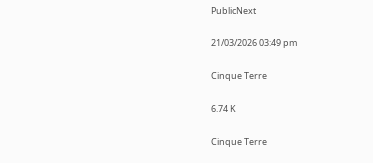PublicNext

21/03/2026 03:49 pm

Cinque Terre

6.74 K

Cinque Terre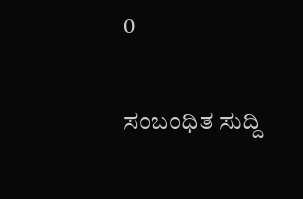0

ಸಂಬಂಧಿತ ಸುದ್ದಿ